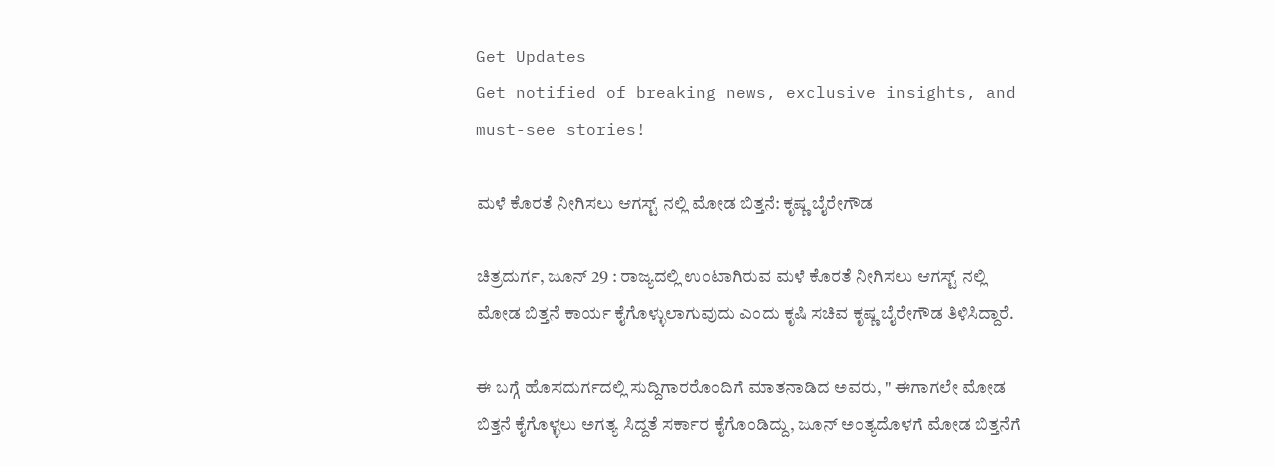Get Updates
Get notified of breaking news, exclusive insights, and must-see stories!

ಮಳೆ ಕೊರತೆ ನೀಗಿಸಲು ಆಗಸ್ಟ್ ನಲ್ಲಿ ಮೋಡ ಬಿತ್ತನೆ: ಕೃಷ್ಣ ಬೈರೇಗೌಡ

ಚಿತ್ರದುರ್ಗ, ಜೂನ್ 29 : ರಾಜ್ಯದಲ್ಲಿ ಉಂಟಾಗಿರುವ ಮಳೆ ಕೊರತೆ ನೀಗಿಸಲು ಆಗಸ್ಟ್ ನಲ್ಲಿ ಮೋಡ ಬಿತ್ತನೆ ಕಾರ್ಯ ಕೈಗೊಳ್ಳುಲಾಗುವುದು ಎಂದು ಕೃಷಿ ಸಚಿವ ಕೃಷ್ಣ ಬೈರೇಗೌಡ ತಿಳಿಸಿದ್ದಾರೆ.

ಈ ಬಗ್ಗೆ ಹೊಸದುರ್ಗದಲ್ಲಿ ಸುದ್ದಿಗಾರರೊಂದಿಗೆ ಮಾತನಾಡಿದ ಅವರು, " ಈಗಾಗಲೇ ಮೋಡ ಬಿತ್ತನೆ ಕೈಗೊಳ್ಳಲು ಅಗತ್ಯ ಸಿದ್ದತೆ ಸರ್ಕಾರ ಕೈಗೊಂಡಿದ್ದು, ಜೂನ್ ಅಂತ್ಯದೊಳಗೆ ಮೋಡ ಬಿತ್ತನೆಗೆ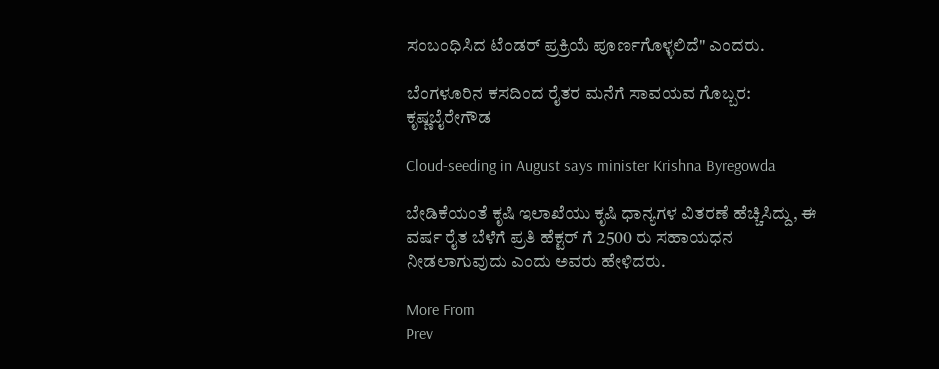ಸಂಬಂಧಿಸಿದ ಟೆಂಡರ್ ಪ್ರಕ್ರಿಯೆ ಪೂರ್ಣಗೊಳ್ಳಲಿದೆ" ಎಂದರು.

ಬೆಂಗಳೂರಿನ ಕಸದಿಂದ ರೈತರ ಮನೆಗೆ ಸಾವಯವ ಗೊಬ್ಬರ: ಕೃಷ್ಣಬೈರೇಗೌಡ

Cloud-seeding in August says minister Krishna Byregowda

ಬೇಡಿಕೆಯಂತೆ ಕೃಷಿ ಇಲಾಖೆಯು ಕೃಷಿ ಧಾನ್ಯಗಳ ವಿತರಣೆ ಹೆಚ್ಚಿಸಿದ್ದು, ಈ ವರ್ಷ ರೈತ ಬೆಳೆಗೆ ಪ್ರತಿ ಹೆಕ್ಟರ್ ಗೆ 2500 ರು ಸಹಾಯಧನ ನೀಡಲಾಗುವುದು ಎಂದು ಅವರು ಹೇಳಿದರು.

More From
Prev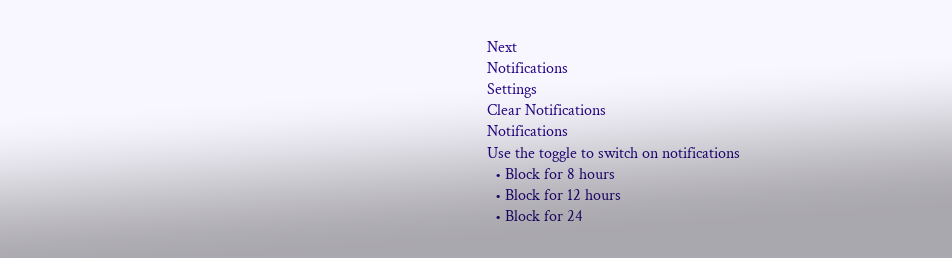Next
Notifications
Settings
Clear Notifications
Notifications
Use the toggle to switch on notifications
  • Block for 8 hours
  • Block for 12 hours
  • Block for 24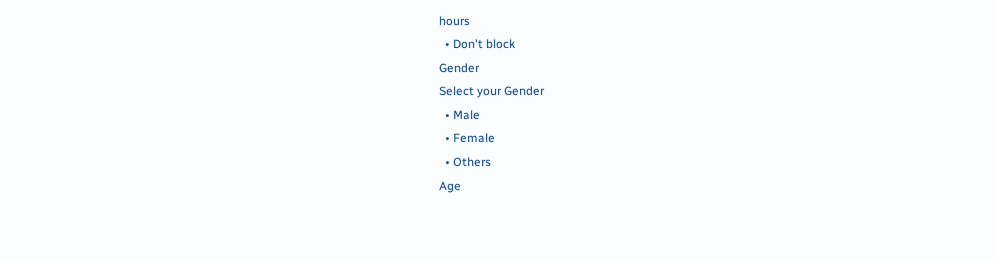hours
  • Don't block
Gender
Select your Gender
  • Male
  • Female
  • Others
Age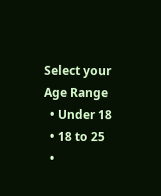Select your Age Range
  • Under 18
  • 18 to 25
  •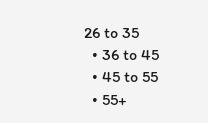26 to 35
  • 36 to 45
  • 45 to 55
  • 55+